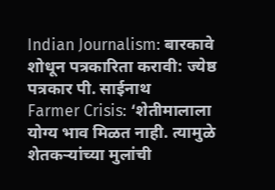Indian Journalism: बारकावे शोधून पत्रकारिता करावी: ज्येष्ठ पत्रकार पी. साईनाथ
Farmer Crisis: ‘शेतीमालाला योग्य भाव मिळत नाही. त्यामुळे शेतकऱ्यांच्या मुलांची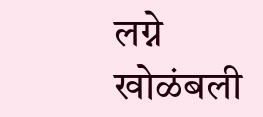लग्ने खोळंबली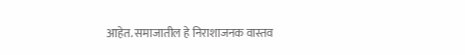आहेत. समाजातील हे निराशाजनक वास्तव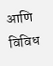आणि विविध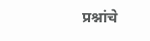प्रश्नांचे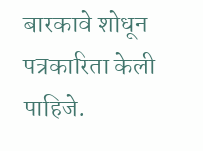बारकावे शोधून पत्रकारिता केली पाहिजे.